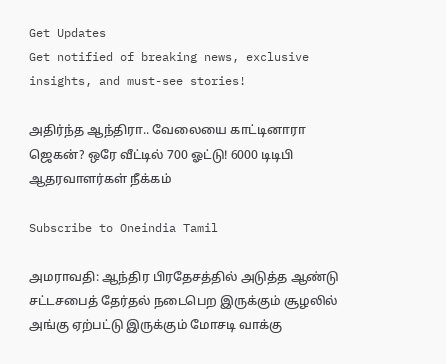Get Updates
Get notified of breaking news, exclusive insights, and must-see stories!

அதிர்ந்த ஆந்திரா.. வேலையை காட்டினாரா ஜெகன்? ஒரே வீட்டில் 700 ஓட்டு! 6000 டிடிபி ஆதரவாளர்கள் நீக்கம்

Subscribe to Oneindia Tamil

அமராவதி: ஆந்திர பிரதேசத்தில் அடுத்த ஆண்டு சட்டசபைத் தேர்தல் நடைபெற இருக்கும் சூழலில் அங்கு ஏற்பட்டு இருக்கும் மோசடி வாக்கு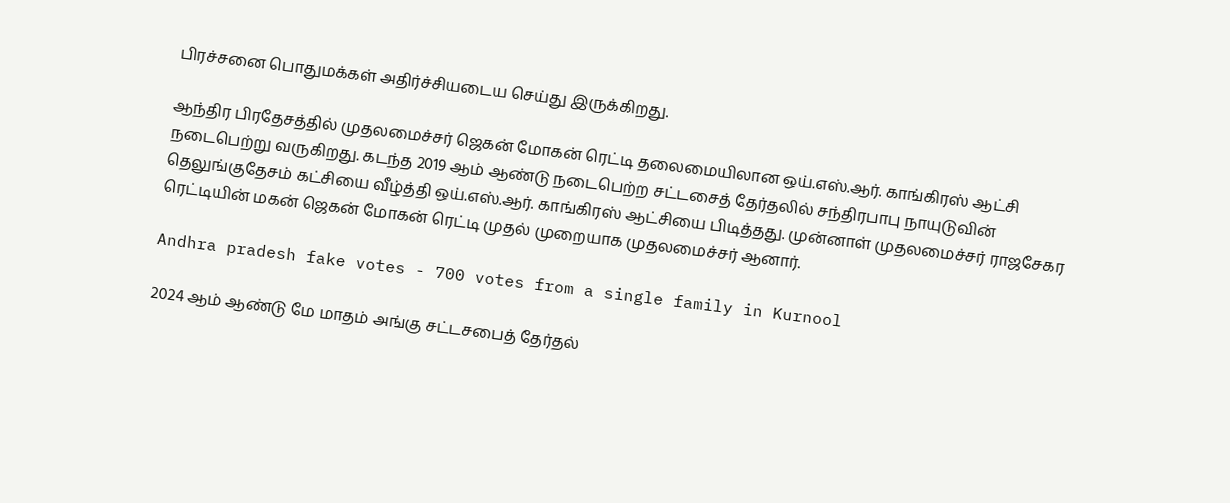பிரச்சனை பொதுமக்கள் அதிர்ச்சியடைய செய்து இருக்கிறது.

ஆந்திர பிரதேசத்தில் முதலமைச்சர் ஜெகன் மோகன் ரெட்டி தலைமையிலான ஒய்.எஸ்.ஆர். காங்கிரஸ் ஆட்சி நடைபெற்று வருகிறது. கடந்த 2019 ஆம் ஆண்டு நடைபெற்ற சட்டசைத் தேர்தலில் சந்திரபாபு நாயுடுவின் தெலுங்குதேசம் கட்சியை வீழ்த்தி ஒய்.எஸ்.ஆர். காங்கிரஸ் ஆட்சியை பிடித்தது. முன்னாள் முதலமைச்சர் ராஜசேகர ரெட்டியின் மகன் ஜெகன் மோகன் ரெட்டி முதல் முறையாக முதலமைச்சர் ஆனார்.

Andhra pradesh fake votes - 700 votes from a single family in Kurnool

2024 ஆம் ஆண்டு மே மாதம் அங்கு சட்டசபைத் தேர்தல்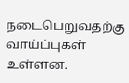நடைபெறுவதற்கு வாய்ப்புகள் உள்ளன.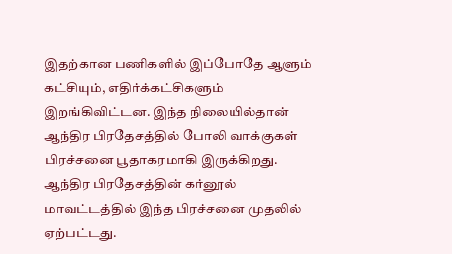இதற்கான பணிகளில் இப்போதே ஆளும் கட்சியும், எதிர்க்கட்சிகளும் இறங்கிவிட்டன. இந்த நிலையில்தான் ஆந்திர பிரதேசத்தில் போலி வாக்குகள் பிரச்சனை பூதாகரமாகி இருக்கிறது. ஆந்திர பிரதேசத்தின் கர்னூல் மாவட்டத்தில் இந்த பிரச்சனை முதலில் ஏற்பட்டது.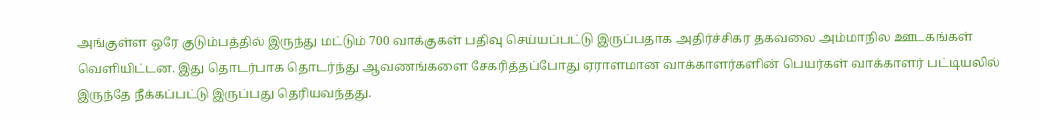அங்குள்ள ஒரே குடும்பத்தில் இருந்து மட்டும் 700 வாக்குகள் பதிவு செய்யப்பட்டு இருப்பதாக அதிர்ச்சிகர தகவலை அம்மாநில ஊடகங்கள் வெளியிட்டன. இது தொடர்பாக தொடர்ந்து ஆவணங்களை சேகரித்தப்போது ஏராளமான வாக்காளர்களின் பெயர்கள் வாக்காளர் பட்டியலில் இருந்தே நீக்கப்பட்டு இருப்பது தெரியவந்தது.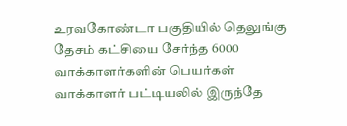உரவகோண்டா பகுதியில் தெலுங்கு தேசம் கட்சியை சேர்ந்த 6000 வாக்காளர்களின் பெயர்கள் வாக்காளர் பட்டியலில் இருந்தே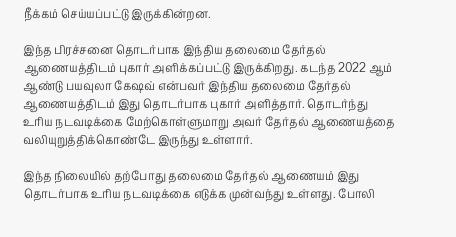நீக்கம் செய்யப்பட்டு இருக்கின்றன.

இந்த பிரச்சனை தொடர்பாக இந்திய தலைமை தேர்தல் ஆணையத்திடம் புகார் அளிக்கப்பட்டு இருக்கிறது. கடந்த 2022 ஆம் ஆண்டு பயவுலா கேஷவ் என்பவர் இந்திய தலைமை தேர்தல் ஆணையத்திடம் இது தொடர்பாக புகார் அளித்தார். தொடர்ந்து உரிய நடவடிக்கை மேற்கொள்ளுமாறு அவர் தேர்தல் ஆணையத்தை வலியுறுத்திக்கொண்டே இருந்து உள்ளார்.

இந்த நிலையில் தற்போது தலைமை தேர்தல் ஆணையம் இது தொடர்பாக உரிய நடவடிக்கை எடுக்க முன்வந்து உள்ளது. போலி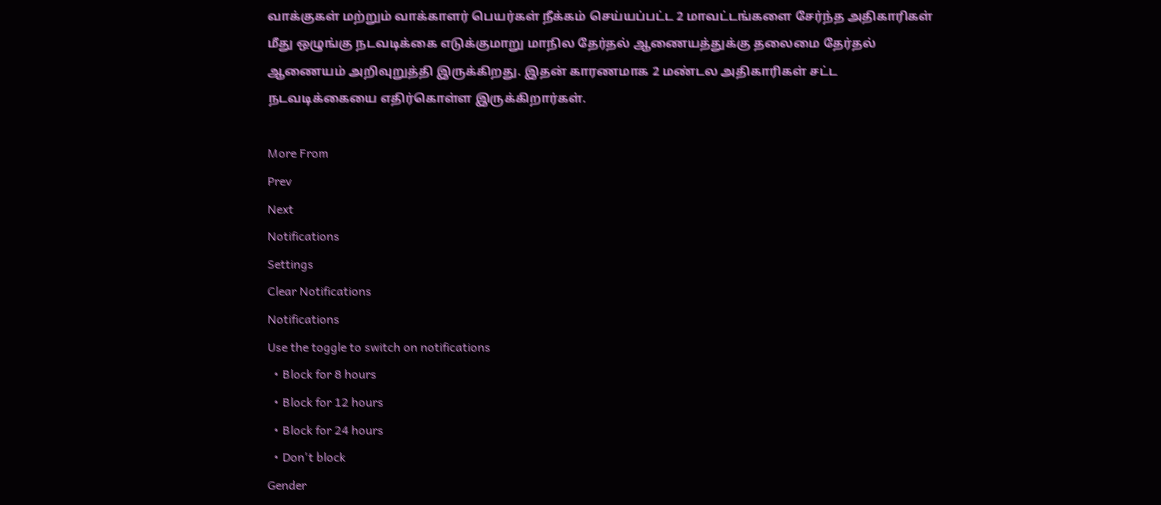வாக்குகள் மற்றும் வாக்காளர் பெயர்கள் நீக்கம் செய்யப்பட்ட 2 மாவட்டங்களை சேர்ந்த அதிகாரிகள் மீது ஒழுங்கு நடவடிக்கை எடுக்குமாறு மாநில தேர்தல் ஆணையத்துக்கு தலைமை தேர்தல் ஆணையம் அறிவுறுத்தி இருக்கிறது. இதன் காரணமாக 2 மண்டல அதிகாரிகள் சட்ட நடவடிக்கையை எதிர்கொள்ள இருக்கிறார்கள்.

More From
Prev
Next
Notifications
Settings
Clear Notifications
Notifications
Use the toggle to switch on notifications
  • Block for 8 hours
  • Block for 12 hours
  • Block for 24 hours
  • Don't block
Gender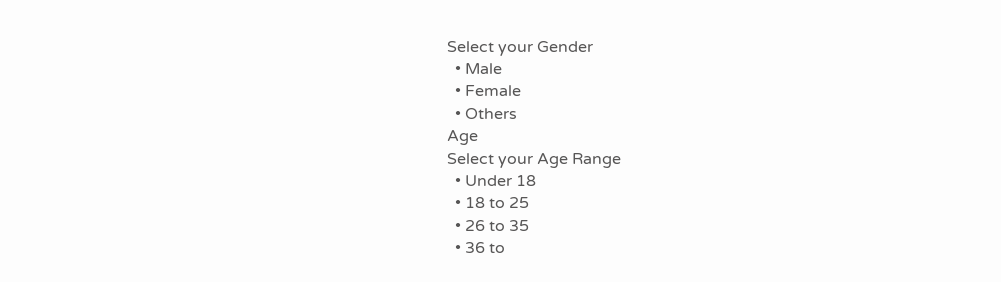Select your Gender
  • Male
  • Female
  • Others
Age
Select your Age Range
  • Under 18
  • 18 to 25
  • 26 to 35
  • 36 to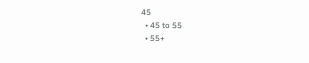45
  • 45 to 55
  • 55+